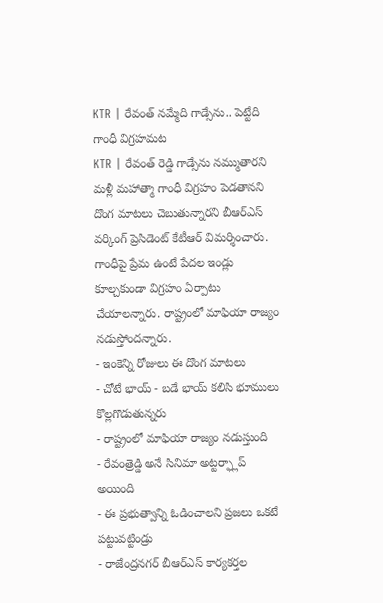KTR | రేవంత్ నమ్మేది గాడ్సేను.. పెట్టేది గాంధీ విగ్రహమట
KTR | రేవంత్ రెడ్డి గాడ్సేను నమ్ముతారని మళ్లీ మహాత్మా గాంధీ విగ్రహం పెడతానని దొంగ మాటలు చెబుతున్నారని బీఆర్ఎస్ వర్కింగ్ ప్రెసిడెంట్ కేటీఆర్ విమర్శించారు. గాంధీపై ప్రేమ ఉంటే పేదల ఇండ్లు కూల్చకుండా విగ్రహం ఏర్పాటు చేయాలన్నారు. రాష్ట్రంలో మాఫియా రాజ్యం నడుస్తోందన్నారు.
- ఇంకెన్ని రోజులు ఈ దొంగ మాటలు
- చోటే భాయ్ - బడే భాయ్ కలిసి భూములు కొల్లగొడుతున్నరు
- రాష్ట్రంలో మాఫియా రాజ్యం నడుస్తుంది
- రేవంత్రెడ్డి అనే సినిమా అట్టర్ఫ్లాప్ అయింది
- ఈ ప్రభుత్వాన్ని ఓడించాలని ప్రజలు ఒకటే పట్టువట్టిండ్రు
- రాజేంద్రనగర్ బీఆర్ఎస్ కార్యకర్తల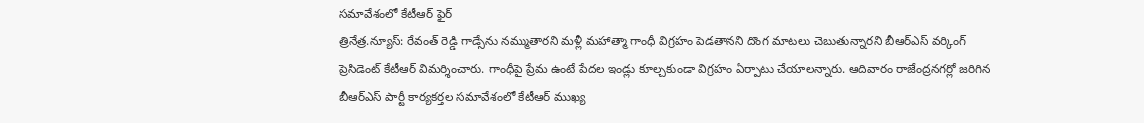సమావేశంలో కేటీఆర్ ఫైర్
త్రినేత్ర.న్యూస్: రేవంత్ రెడ్డి గాడ్సేను నమ్ముతారని మళ్లీ మహాత్మా గాంధీ విగ్రహం పెడతానని దొంగ మాటలు చెబుతున్నారని బీఆర్ఎస్ వర్కింగ్ ప్రెసిడెంట్ కేటీఆర్ విమర్శించారు. గాంధీపై ప్రేమ ఉంటే పేదల ఇండ్లు కూల్చకుండా విగ్రహం ఏర్పాటు చేయాలన్నారు. ఆదివారం రాజేంద్రనగర్లో జరిగిన బీఆర్ఎస్ పార్టీ కార్యకర్తల సమావేశంలో కేటీఆర్ ముఖ్య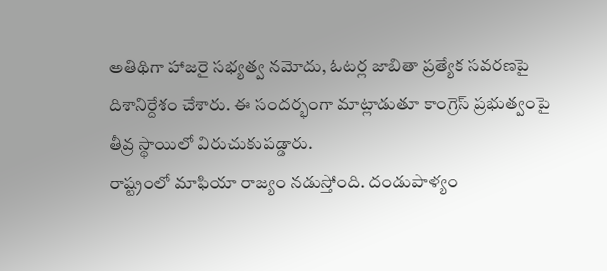అతిథిగా హాజరై సభ్యత్వ నమోదు, ఓటర్ల జాబితా ప్రత్యేక సవరణపై దిశానిర్దేశం చేశారు. ఈ సందర్భంగా మాట్లాడుతూ కాంగ్రెస్ ప్రభుత్వంపై తీవ్ర స్థాయిలో విరుచుకుపడ్డారు.
రాష్ట్రంలో మాఫియా రాజ్యం నడుస్తోంది. దండుపాళ్యం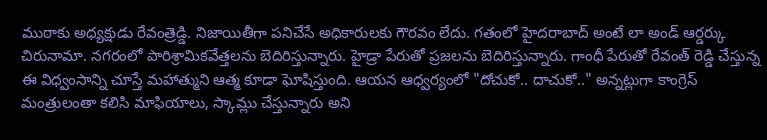ముఠాకు అధ్యక్షుడు రేవంత్రెడ్డి. నిజాయితీగా పనిచేసే అధికారులకు గౌరవం లేదు. గతంలో హైదరాబాద్ అంటే లా అండ్ ఆర్డర్కు చిరునామా. నగరంలో పారిశ్రామికవేత్తలను బెదిరిస్తున్నారు. హైడ్రా పేరుతో ప్రజలను బెదిరిస్తున్నారు. గాంధీ పేరుతో రేవంత్ రెడ్డి చేస్తున్న ఈ విధ్వంసాన్ని చూస్తే మహాత్ముని ఆత్మ కూడా ఘోషిస్తుంది. ఆయన ఆధ్వర్యంలో "దోచుకో.. దాచుకో.." అన్నట్లుగా కాంగ్రెస్ మంత్రులంతా కలిసి మాఫియాలు, స్కామ్లు చేస్తున్నారు అని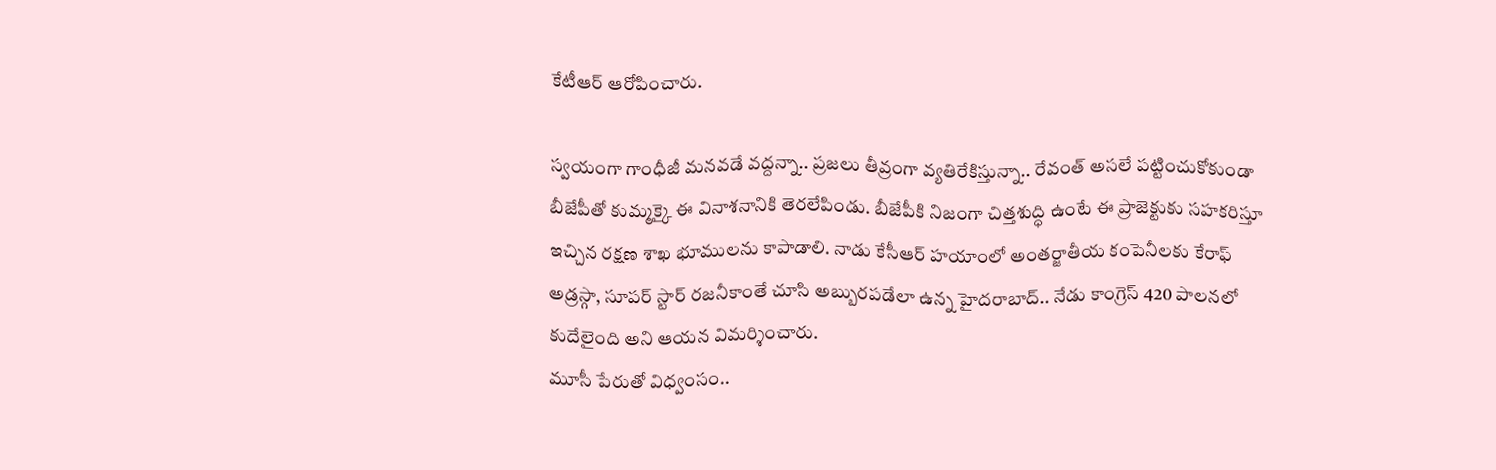కేటీఆర్ ఆరోపించారు.

స్వయంగా గాంధీజీ మనవడే వద్దన్నా.. ప్రజలు తీవ్రంగా వ్యతిరేకిస్తున్నా.. రేవంత్ అసలే పట్టించుకోకుండా బీజేపీతో కుమ్మక్కై ఈ వినాశనానికి తెరలేపిండు. బీజేపీకి నిజంగా చిత్తశుద్ధి ఉంటే ఈ ప్రాజెక్టుకు సహకరిస్తూ ఇచ్చిన రక్షణ శాఖ భూములను కాపాడాలి. నాడు కేసీఆర్ హయాంలో అంతర్జాతీయ కంపెనీలకు కేరాఫ్ అడ్రస్గా, సూపర్ స్టార్ రజనీకాంతే చూసి అబ్బురపడేలా ఉన్న హైదరాబాద్.. నేడు కాంగ్రెస్ 420 పాలనలో కుదేలైంది అని ఆయన విమర్శించారు.
మూసీ పేరుతో విధ్వంసం..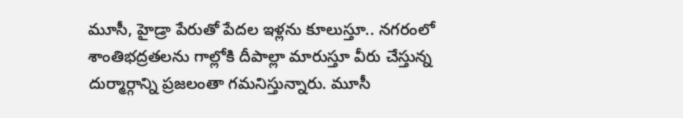మూసీ, హైడ్రా పేరుతో పేదల ఇళ్లను కూలుస్తూ.. నగరంలో శాంతిభద్రతలను గాల్లోకి దీపాల్లా మారుస్తూ వీరు చేస్తున్న దుర్మార్గాన్ని ప్రజలంతా గమనిస్తున్నారు. మూసీ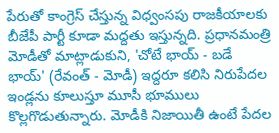పేరుతో కాంగ్రెస్ చేస్తున్న విధ్వంసపు రాజకీయాలకు బీజేపీ పార్టీ కూడా మద్దతు ఇస్తున్నది. ప్రధానమంత్రి మోడీతో మాట్లాడుకుని, 'చోటే భాయ్ - బడే భాయ్' (రేవంత్ - మోడీ) ఇద్దరూ కలిసి నిరుపేదల ఇండ్లను కూలుస్తూ మూసీ భూములు కొల్లగొడుతున్నారు. మోడీకి నిజాయితీ ఉంటే పేదల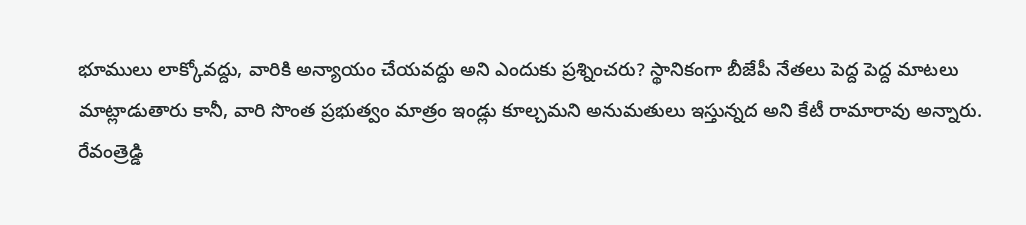భూములు లాక్కోవద్దు, వారికి అన్యాయం చేయవద్దు అని ఎందుకు ప్రశ్నించరు? స్థానికంగా బీజేపీ నేతలు పెద్ద పెద్ద మాటలు మాట్లాడుతారు కానీ, వారి సొంత ప్రభుత్వం మాత్రం ఇండ్లు కూల్చమని అనుమతులు ఇస్తున్నద అని కేటీ రామారావు అన్నారు.
రేవంత్రెడ్డి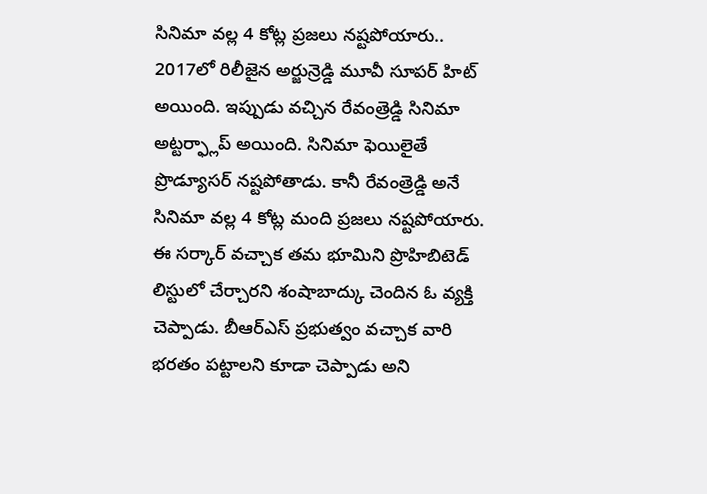సినిమా వల్ల 4 కోట్ల ప్రజలు నష్టపోయారు..
2017లో రిలీజైన అర్జున్రెడ్డి మూవీ సూపర్ హిట్ అయింది. ఇప్పుడు వచ్చిన రేవంత్రెడ్డి సినిమా అట్టర్ఫ్లాప్ అయింది. సినిమా ఫెయిలైతే ప్రొడ్యూసర్ నష్టపోతాడు. కానీ రేవంత్రెడ్డి అనే సినిమా వల్ల 4 కోట్ల మంది ప్రజలు నష్టపోయారు. ఈ సర్కార్ వచ్చాక తమ భూమిని ప్రొహిబిటెడ్ లిస్టులో చేర్చారని శంషాబాద్కు చెందిన ఓ వ్యక్తి చెప్పాడు. బీఆర్ఎస్ ప్రభుత్వం వచ్చాక వారి భరతం పట్టాలని కూడా చెప్పాడు అని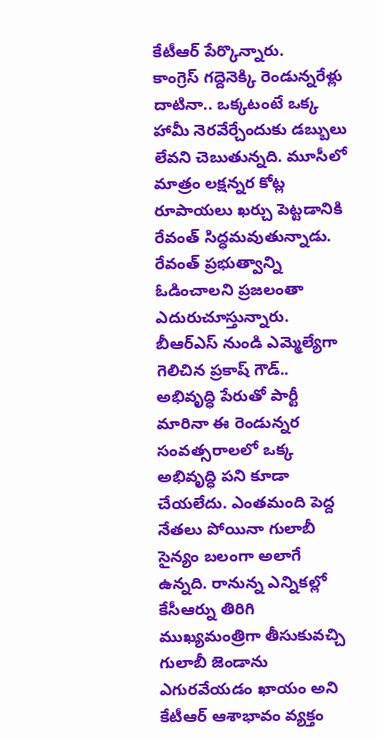కేటీఆర్ పేర్కొన్నారు.
కాంగ్రెస్ గద్దెనెక్కి రెండున్నరేళ్లు దాటినా.. ఒక్కటంటే ఒక్క హామీ నెరవేర్చేందుకు డబ్బులు లేవని చెబుతున్నది. మూసీలో మాత్రం లక్షన్నర కోట్ల రూపాయలు ఖర్చు పెట్టడానికి రేవంత్ సిద్ధమవుతున్నాడు. రేవంత్ ప్రభుత్వాన్ని ఓడించాలని ప్రజలంతా ఎదురుచూస్తున్నారు. బీఆర్ఎస్ నుండి ఎమ్మెల్యేగా గెలిచిన ప్రకాష్ గౌడ్.. అభివృద్ధి పేరుతో పార్టీ మారినా ఈ రెండున్నర సంవత్సరాలలో ఒక్క అభివృద్ధి పని కూడా చేయలేదు. ఎంతమంది పెద్ద నేతలు పోయినా గులాబీ సైన్యం బలంగా అలాగే ఉన్నది. రానున్న ఎన్నికల్లో కేసీఆర్ను తిరిగి ముఖ్యమంత్రిగా తీసుకువచ్చి గులాబీ జెండాను ఎగురవేయడం ఖాయం అని కేటీఆర్ ఆశాభావం వ్యక్తం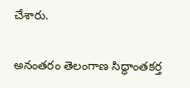చేశారు.

అనంతరం తెలంగాణ సిద్ధాంతకర్త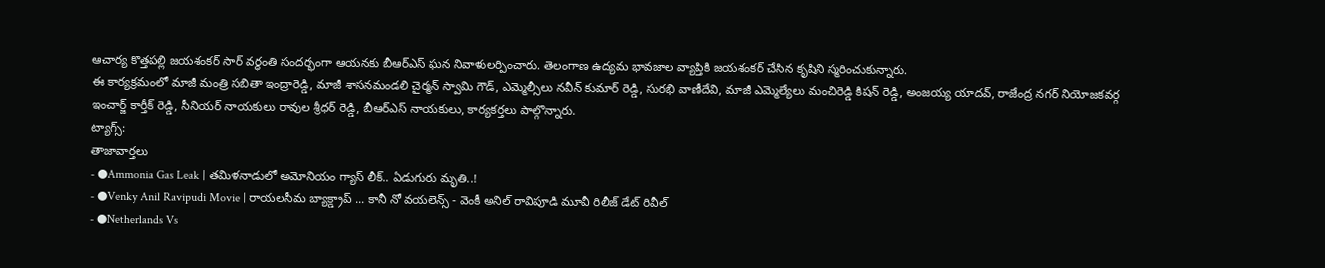ఆచార్య కొత్తపల్లి జయశంకర్ సార్ వర్ధంతి సందర్భంగా ఆయనకు బీఆర్ఎస్ ఘన నివాళులర్పించారు. తెలంగాణ ఉద్యమ భావజాల వ్యాప్తికి జయశంకర్ చేసిన కృషిని స్మరించుకున్నారు.
ఈ కార్యక్రమంలో మాజీ మంత్రి సబితా ఇంద్రారెడ్డి, మాజీ శాసనమండలి చైర్మన్ స్వామి గౌడ్, ఎమ్మెల్సీలు నవీన్ కుమార్ రెడ్డి, సురభి వాణీదేవి, మాజీ ఎమ్మెల్యేలు మంచిరెడ్డి కిషన్ రెడ్డి, అంజయ్య యాదవ్, రాజేంద్ర నగర్ నియోజకవర్గ ఇంచార్జ్ కార్తీక్ రెడ్డి, సీనియర్ నాయకులు రావుల శ్రీధర్ రెడ్డి, బీఆర్ఎస్ నాయకులు, కార్యకర్తలు పాల్గొన్నారు.
ట్యాగ్స్:
తాజావార్తలు
- ●Ammonia Gas Leak | తమిళనాడులో అమోనియం గ్యాస్ లీక్.. ఏడుగురు మృతి..!
- ●Venky Anil Ravipudi Movie | రాయలసీమ బ్యాక్డ్రాప్ ... కానీ నో వయలెన్స్ - వెంకీ అనిల్ రావిపూడి మూవీ రిలీజ్ డేట్ రివీల్
- ●Netherlands Vs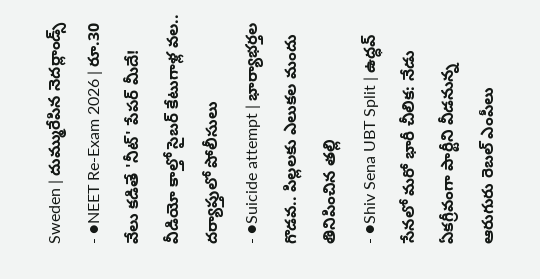Sweden | దుమ్మురేపిన నెదర్లాండ్స్
- ●NEET Re-Exam 2026 | రూ.30 వేలు కడితే 'నీట్' పేపర్ మీదే! వీడియో కాల్తో సైబర్ కేటుగాళ్ల వల.. దర్యాప్తులో పోలీసులు
- ●Suicide attempt | భార్యాభర్తల గొడవ.. పిల్లలకు ఎలుకల మందు తినిపించిన తల్లి
- ●Shiv Sena UBT Split | ఉద్ధవ్ సేనలో మరో భారీ చీలిక: నేడు ఏకగ్రీవంగా పార్టీని వీడనున్న ఆరుగురు రెబల్ ఎంపీలు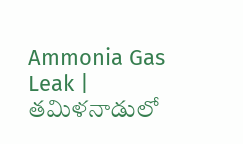Ammonia Gas Leak | తమిళనాడులో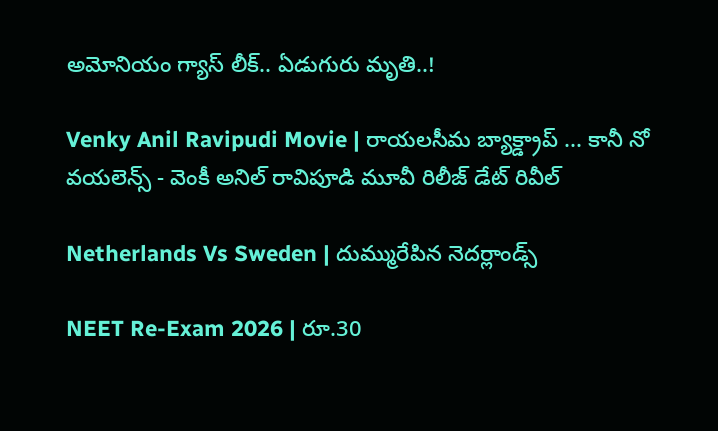అమోనియం గ్యాస్ లీక్.. ఏడుగురు మృతి..!

Venky Anil Ravipudi Movie | రాయలసీమ బ్యాక్డ్రాప్ ... కానీ నో వయలెన్స్ - వెంకీ అనిల్ రావిపూడి మూవీ రిలీజ్ డేట్ రివీల్

Netherlands Vs Sweden | దుమ్మురేపిన నెదర్లాండ్స్

NEET Re-Exam 2026 | రూ.30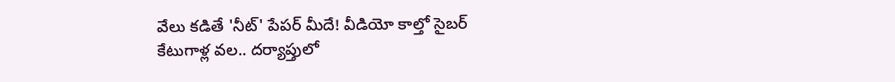వేలు కడితే 'నీట్' పేపర్ మీదే! వీడియో కాల్తో సైబర్ కేటుగాళ్ల వల.. దర్యాప్తులో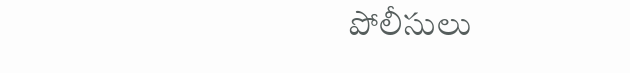పోలీసులు